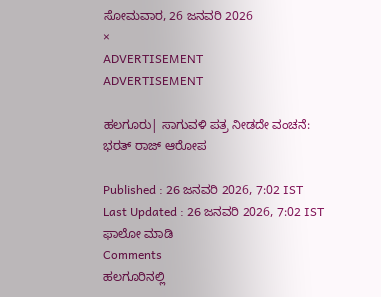ಸೋಮವಾರ, 26 ಜನವರಿ 2026
×
ADVERTISEMENT
ADVERTISEMENT

ಹಲಗೂರು| ಸಾಗುವಳಿ ಪತ್ರ ನೀಡದೇ ವಂಚನೆ: ಭರತ್ ರಾಜ್ ಆರೋಪ

Published : 26 ಜನವರಿ 2026, 7:02 IST
Last Updated : 26 ಜನವರಿ 2026, 7:02 IST
ಫಾಲೋ ಮಾಡಿ
Comments
ಹಲಗೂರಿನಲ್ಲಿ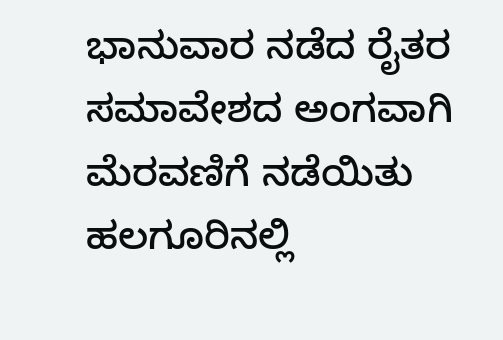ಭಾನುವಾರ ನಡೆದ ರೈತರ ಸಮಾವೇಶದ ಅಂಗವಾಗಿ ಮೆರವಣಿಗೆ ನಡೆಯಿತು
ಹಲಗೂರಿನಲ್ಲಿ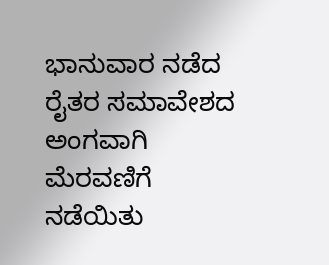ಭಾನುವಾರ ನಡೆದ ರೈತರ ಸಮಾವೇಶದ ಅಂಗವಾಗಿ ಮೆರವಣಿಗೆ ನಡೆಯಿತು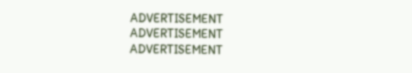ADVERTISEMENT
ADVERTISEMENT
ADVERTISEMENT